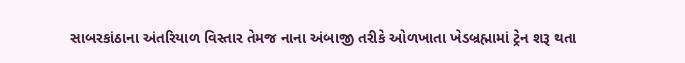સાબરકાંઠાના અંતરિયાળ વિસ્તાર તેમજ નાના અંબાજી તરીકે ઓળખાતા ખેડબ્રહ્મામાં ટ્રેન શરૂ થતા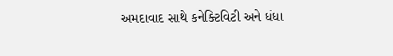અમદાવાદ સાથે કનેક્ટિવિટી અને ધંધા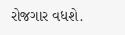રોજગાર વધશે.